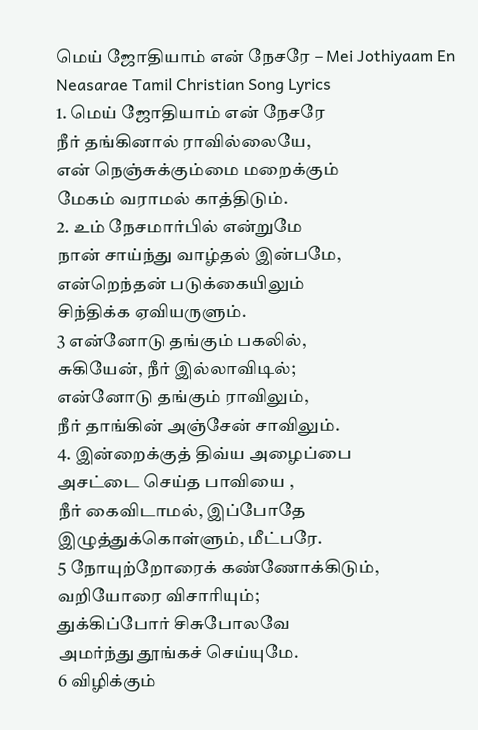மெய் ஜோதியாம் என் நேசரே – Mei Jothiyaam En Neasarae Tamil Christian Song Lyrics
1. மெய் ஜோதியாம் என் நேசரே
நீர் தங்கினால் ராவில்லையே,
என் நெஞ்சுக்கும்மை மறைக்கும்
மேகம் வராமல் காத்திடும்.
2. உம் நேசமார்பில் என்றுமே
நான் சாய்ந்து வாழ்தல் இன்பமே,
என்றெந்தன் படுக்கையிலும்
சிந்திக்க ஏவியருளும்.
3 என்னோடு தங்கும் பகலில்,
சுகியேன், நீர் இல்லாவிடில்;
என்னோடு தங்கும் ராவிலும்,
நீர் தாங்கின் அஞ்சேன் சாவிலும்.
4. இன்றைக்குத் திவ்ய அழைப்பை
அசட்டை செய்த பாவியை ,
நீர் கைவிடாமல், இப்போதே
இழுத்துக்கொள்ளும், மீட்பரே.
5 நோயுற்றோரைக் கண்ணோக்கிடும்,
வறியோரை விசாரியும்;
துக்கிப்போர் சிசுபோலவே
அமர்ந்து தூங்கச் செய்யுமே.
6 விழிக்கும்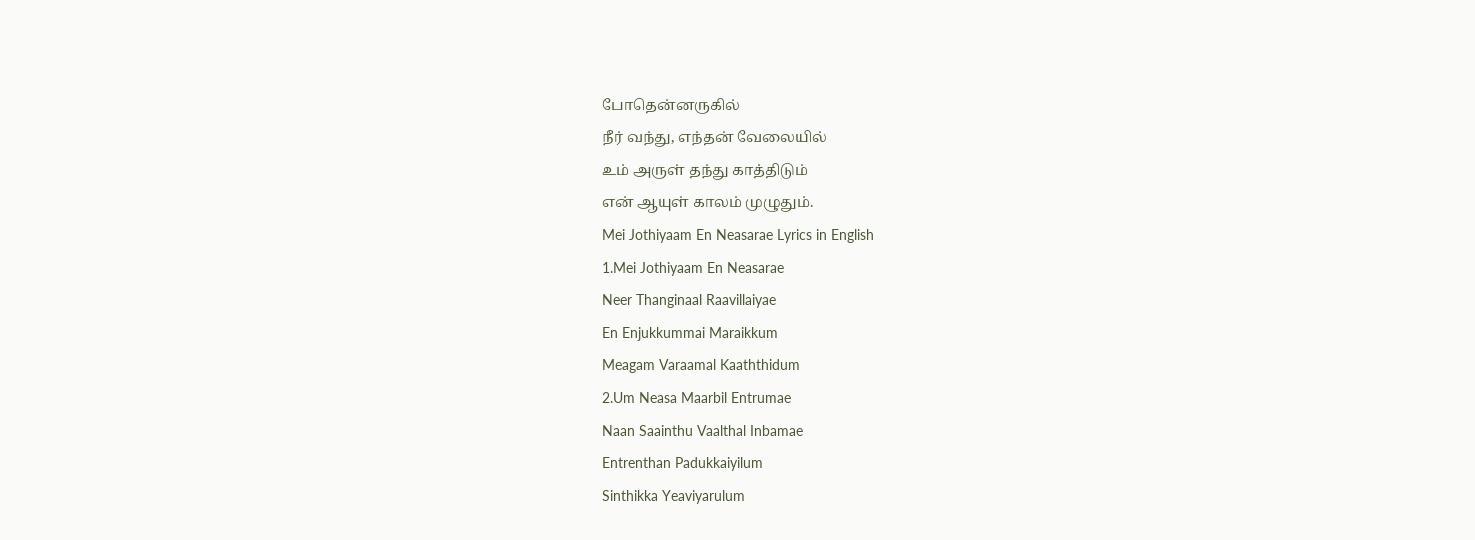போதென்னருகில்
நீர் வந்து, எந்தன் வேலையில்
உம் அருள் தந்து காத்திடும்
என் ஆயுள் காலம் முழுதும்.
Mei Jothiyaam En Neasarae Lyrics in English
1.Mei Jothiyaam En Neasarae
Neer Thanginaal Raavillaiyae
En Enjukkummai Maraikkum
Meagam Varaamal Kaaththidum
2.Um Neasa Maarbil Entrumae
Naan Saainthu Vaalthal Inbamae
Entrenthan Padukkaiyilum
Sinthikka Yeaviyarulum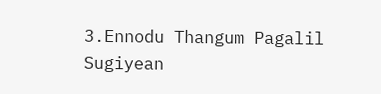3.Ennodu Thangum Pagalil
Sugiyean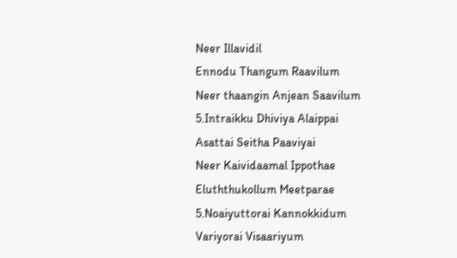Neer Illavidil
Ennodu Thangum Raavilum
Neer thaangin Anjean Saavilum
5.Intraikku Dhiviya Alaippai
Asattai Seitha Paaviyai
Neer Kaividaamal Ippothae
Eluththukollum Meetparae
5.Noaiyuttorai Kannokkidum
Variyorai Visaariyum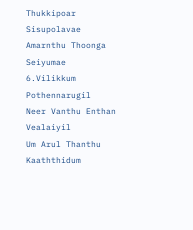Thukkipoar Sisupolavae
Amarnthu Thoonga Seiyumae
6.Vilikkum Pothennarugil
Neer Vanthu Enthan Vealaiyil
Um Arul Thanthu Kaaththidum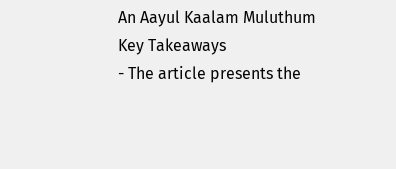An Aayul Kaalam Muluthum
Key Takeaways
- The article presents the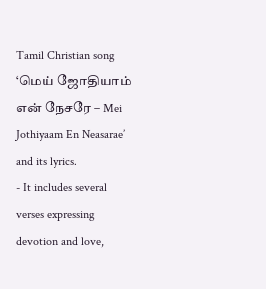Tamil Christian song ‘மெய் ஜோதியாம் என் நேசரே – Mei Jothiyaam En Neasarae’ and its lyrics.
- It includes several verses expressing devotion and love,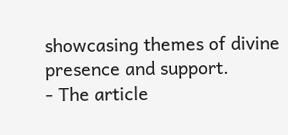showcasing themes of divine presence and support.
- The article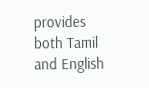provides both Tamil and English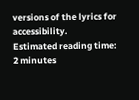versions of the lyrics for accessibility.
Estimated reading time: 2 minutes